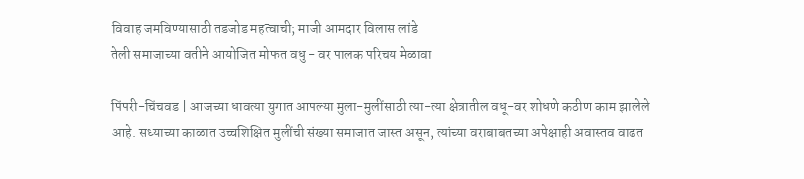विवाह जमविण्यासाठी तडजोड महत्वाची; माजी आमदार विलास लांडे
तेली समाजाच्या वतीने आयोजित मोफत वधु - वर पालक परिचय मेळावा

पिंपरी-चिंचवड | आजच्या धावत्या युगात आपल्या मुला-मुलींसाठी त्या-त्या क्षेत्रातील वधू-वर शोधणे कठीण काम झालेले आहे. सध्याच्या काळात उच्चशिक्षित मुलींची संख्या समाजात जास्त असून, त्यांच्या वराबाबतच्या अपेक्षाही अवास्तव वाढत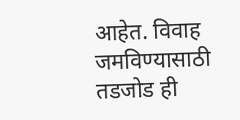आहेत. विवाह जमविण्यासाठी तडजोड ही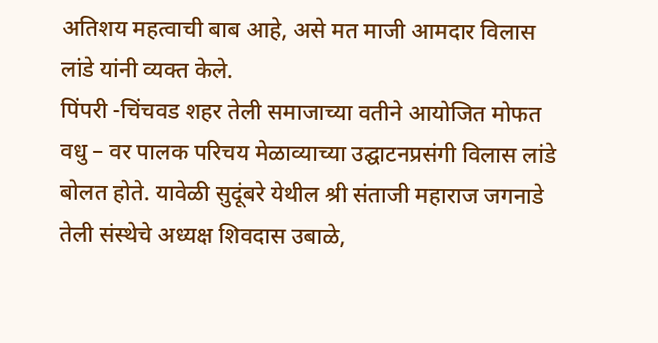अतिशय महत्वाची बाब आहे, असे मत माजी आमदार विलास लांडे यांनी व्यक्त केले.
पिंपरी -चिंचवड शहर तेली समाजाच्या वतीने आयोजित मोफत वधु – वर पालक परिचय मेळाव्याच्या उद्घाटनप्रसंगी विलास लांडे बोलत होते. यावेळी सुदूंबरे येथील श्री संताजी महाराज जगनाडे तेली संस्थेचे अध्यक्ष शिवदास उबाळे,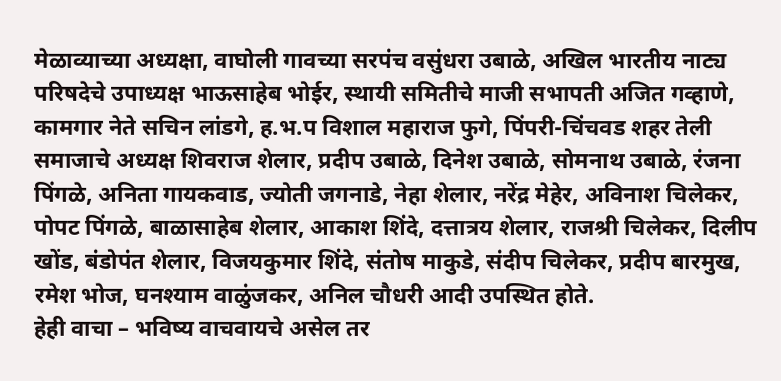मेळाव्याच्या अध्यक्षा, वाघोली गावच्या सरपंच वसुंधरा उबाळे, अखिल भारतीय नाट्य परिषदेचे उपाध्यक्ष भाऊसाहेब भोईर, स्थायी समितीचे माजी सभापती अजित गव्हाणे, कामगार नेते सचिन लांडगे, ह.भ.प विशाल महाराज फुगे, पिंपरी-चिंचवड शहर तेली समाजाचे अध्यक्ष शिवराज शेलार, प्रदीप उबाळे, दिनेश उबाळे, सोमनाथ उबाळे, रंजना पिंगळे, अनिता गायकवाड, ज्योती जगनाडे, नेहा शेलार, नरेंद्र मेहेर, अविनाश चिलेकर, पोपट पिंगळे, बाळासाहेब शेलार, आकाश शिंदे, दत्तात्रय शेलार, राजश्री चिलेकर, दिलीप खोंड, बंडोपंत शेलार, विजयकुमार शिंदे, संतोष माकुडे, संदीप चिलेकर, प्रदीप बारमुख, रमेश भोज, घनश्याम वाळुंजकर, अनिल चौधरी आदी उपस्थित होते.
हेही वाचा – भविष्य वाचवायचे असेल तर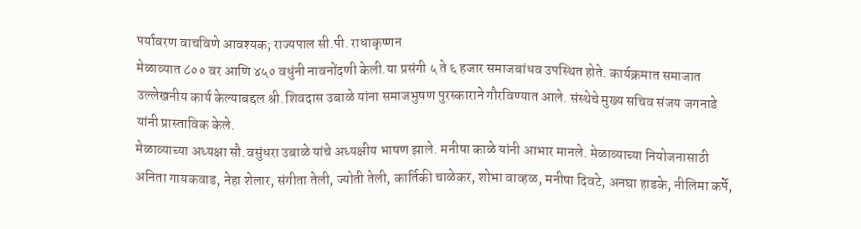पर्यावरण वाचविणे आवश्यक; राज्यपाल सी.पी. राधाकृष्णन
मेळाव्यात ८०० वर आणि ४५० वधुंनी नावनोंदणी केली.या प्रसंगी ५ ते ६ हजार समाजबांधव उपस्थित होते. कार्यक्रमात समाजात उल्लेखनीय कार्य केल्याबद्दल श्री.शिवदास उबाळे यांना समाजभुषण पुरस्काराने गौरविण्यात आले. संस्थेचे मुख्य सचिव संजय जगनाडे यांनी प्रास्ताविक केले.
मेळाव्याच्या अध्यक्षा सौ.वसुंधरा उबाळे यांचे अध्यक्षीय भाषण झाले. मनीषा काळे यांनी आभार मानले. मेळाव्याच्या नियोजनासाठी अनिता गायकवाड, नेहा शेलार, संगीता तेली, ज्योती तेली, कार्तिकी चाळेकर, शोभा वाव्हळ, मनीषा दिवटे, अनघा हाडके, नीलिमा कर्पे,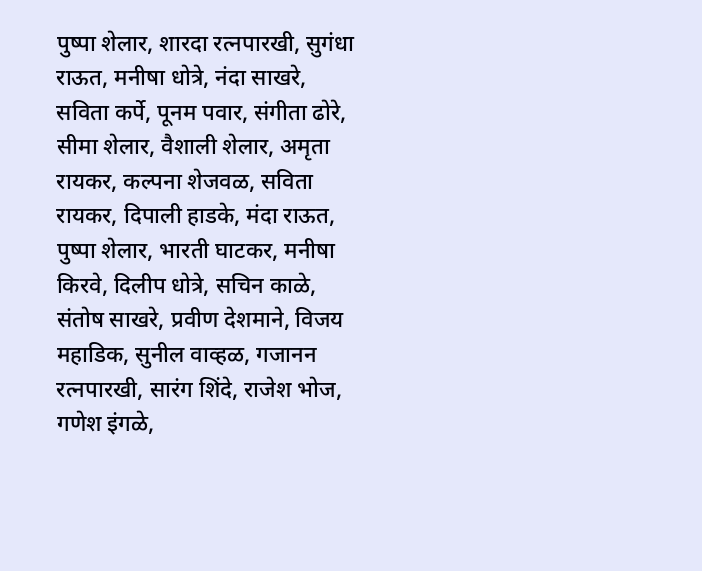पुष्पा शेलार, शारदा रत्नपारखी, सुगंधा राऊत, मनीषा धोत्रे, नंदा साखरे, सविता कर्पे, पूनम पवार, संगीता ढोरे, सीमा शेलार, वैशाली शेलार, अमृता रायकर, कल्पना शेजवळ, सविता रायकर, दिपाली हाडके, मंदा राऊत, पुष्पा शेलार, भारती घाटकर, मनीषा किरवे, दिलीप धोत्रे, सचिन काळे, संतोष साखरे, प्रवीण देशमाने, विजय महाडिक, सुनील वाव्हळ, गजानन रत्नपारखी, सारंग शिंदे, राजेश भोज, गणेश इंगळे,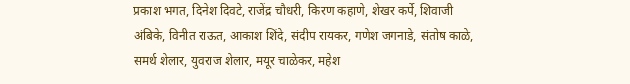प्रकाश भगत, दिनेश दिवटे, राजेंद्र चौधरी, किरण कहाणे, शेखर कर्पे, शिवाजी अंबिके, विनीत राऊत, आकाश शिंदे, संदीप रायकर, गणेश जगनाडे, संतोष काळे, समर्थ शेलार, युवराज शेलार, मयूर चाळेकर, महेश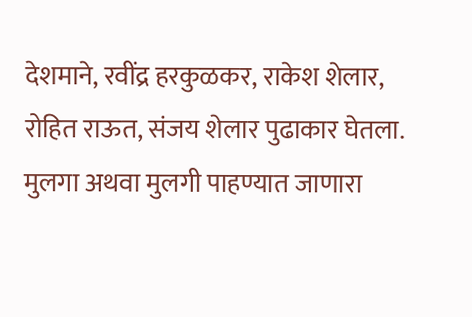देशमाने, रवींद्र हरकुळकर, राकेश शेलार, रोहित राऊत, संजय शेलार पुढाकार घेतला.
मुलगा अथवा मुलगी पाहण्यात जाणारा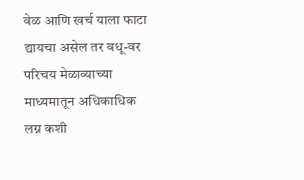वेळ आणि खर्च याला फाटा द्यायचा असेल तर वधू-वर परिचय मेळाव्याच्या माध्यमातून अधिकाधिक लग्न कशी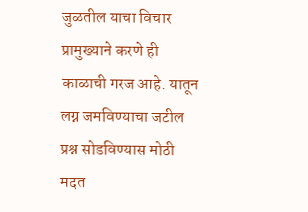जुळतील याचा विचार प्रामुख्याने करणे ही काळाची गरज आहे. यातून लग्न जमविण्याचा जटील प्रश्न सोडविण्यास मोठी मदत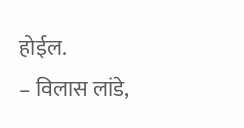होईल.
– विलास लांडे,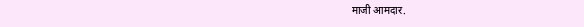माजी आमदार.